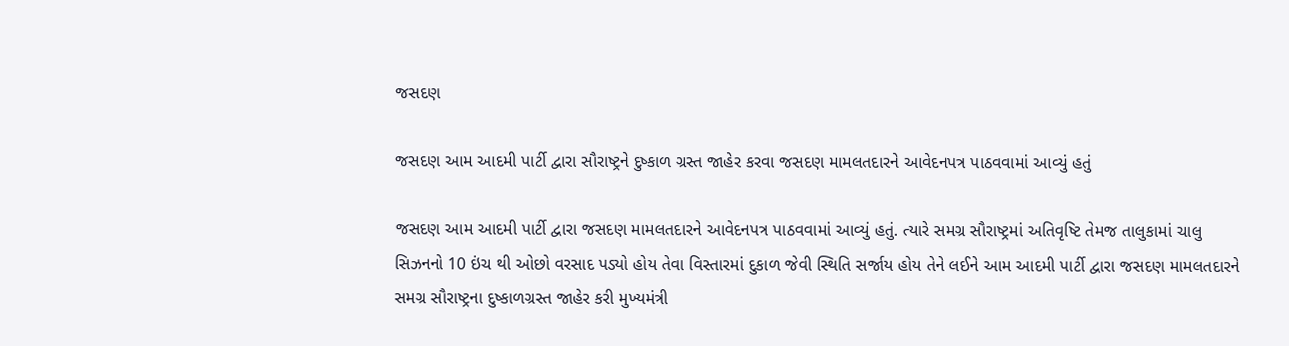જસદણ

જસદણ આમ આદમી પાર્ટી દ્વારા સૌરાષ્ટ્રને દુષ્કાળ ગ્રસ્ત જાહેર કરવા જસદણ મામલતદારને આવેદનપત્ર પાઠવવામાં આવ્યું હતું

જસદણ આમ આદમી પાર્ટી દ્વારા જસદણ મામલતદારને આવેદનપત્ર પાઠવવામાં આવ્યું હતું. ત્યારે સમગ્ર સૌરાષ્ટ્રમાં અતિવૃષ્ટિ તેમજ તાલુકામાં ચાલુ સિઝનનો 10 ઇંચ થી ઓછો વરસાદ પડ્યો હોય તેવા વિસ્તારમાં દુકાળ જેવી સ્થિતિ સર્જાય હોય તેને લઈને આમ આદમી પાર્ટી દ્વારા જસદણ મામલતદારને સમગ્ર સૌરાષ્ટ્રના દુષ્કાળગ્રસ્ત જાહેર કરી મુખ્યમંત્રી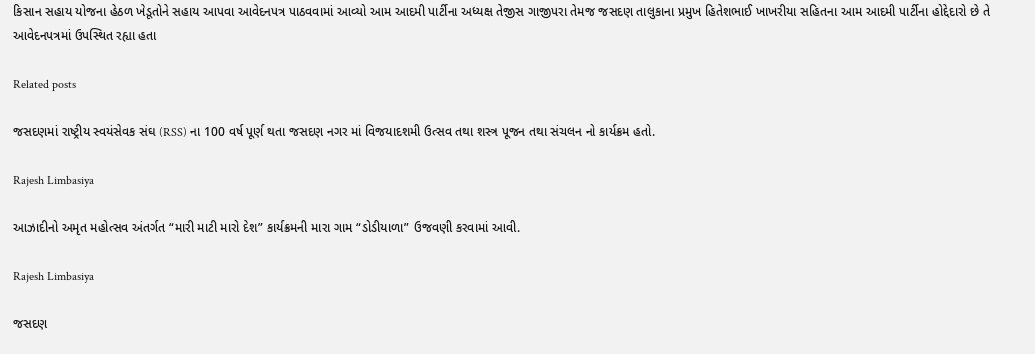કિસાન સહાય યોજના હેઠળ ખેડૂતોને સહાય આપવા આવેદનપત્ર પાઠવવામાં આવ્યો આમ આદમી પાર્ટીના અધ્યક્ષ તેજીસ ગાજીપરા તેમજ જસદણ તાલુકાના પ્રમુખ હિતેશભાઈ ખાખરીયા સહિતના આમ આદમી પાર્ટીના હોદ્દેદારો છે તે આવેદનપત્રમાં ઉપસ્થિત રહ્યા હતા

Related posts

જસદણમાં રાષ્ટ્રીય સ્વયંસેવક સંઘ (RSS) ના 100 વર્ષ પૂર્ણ થતા જસદણ નગર માં વિજયાદશમી ઉત્સવ તથા શસ્ત્ર પૂજન તથા સંચલન નો કાર્યક્રમ હતો.

Rajesh Limbasiya

આઝાદીનો અમૃત મહોત્સવ અંતર્ગત “મારી માટી મારો દેશ” કાર્યક્રમની મારા ગામ “ડોડીયાળા” ઉજવણી કરવામાં આવી.

Rajesh Limbasiya

જસદણ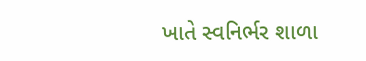ખાતે સ્વનિર્ભર શાળા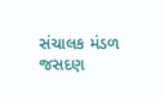સંચાલક મંડળ જસદણ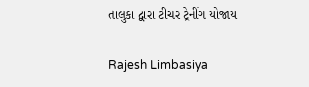તાલુકા દ્વારા ટીચર ટ્રેનીંગ યોજાય

Rajesh Limbasiya